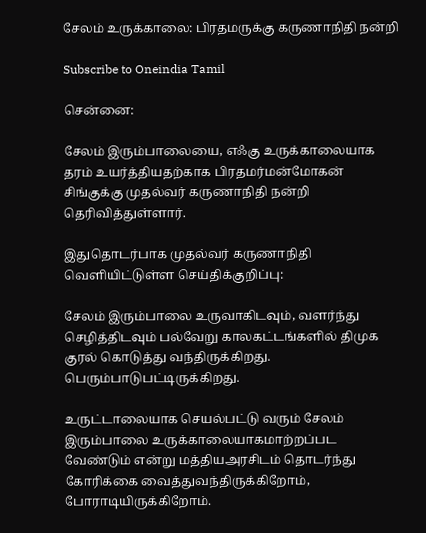சேலம் உருக்காலை: பிரதமருக்கு கருணாநிதி நன்றி

Subscribe to Oneindia Tamil

சென்னை:

சேலம் இரும்பாலையை, எஃகு உருக்காலையாக தரம் உயர்த்தியதற்காக பிரதமர்மன்மோகன் சிங்குக்கு முதல்வர் கருணாநிதி நன்றி தெரிவித்துள்ளார்.

இதுதொடர்பாக முதல்வர் கருணாநிதி வெளியிட்டுள்ள செய்திக்குறிப்பு:

சேலம் இரும்பாலை உருவாகிடவும், வளர்ந்து செழித்திடவும் பல்வேறு காலகட்டங்களில் திமுக குரல் கொடுத்து வந்திருக்கிறது. பெரும்பாடுபட்டிருக்கிறது.

உருட்டாலையாக செயல்பட்டு வரும் சேலம் இரும்பாலை உருக்காலையாகமாற்றப்பட வேண்டும் என்று மத்தியஅரசிடம் தொடர்ந்து கோரிக்கை வைத்துவந்திருக்கிறோம், போராடியிருக்கிறோம்.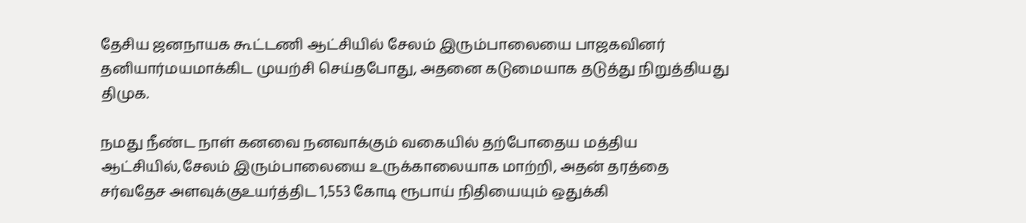தேசிய ஜனநாயக கூட்டணி ஆட்சியில் சேலம் இரும்பாலையை பாஜகவினர் தனியார்மயமாக்கிட முயற்சி செய்தபோது, அதனை கடுமையாக தடுத்து நிறுத்தியது திமுக.

நமது நீண்ட நாள் கனவை நனவாக்கும் வகையில் தற்போதைய மத்திய ஆட்சியில்,சேலம் இரும்பாலையை உருக்காலையாக மாற்றி, அதன் தரத்தை சர்வதேச அளவுக்குஉயர்த்திட 1,553 கோடி ரூபாய் நிதியையும் ஒதுக்கி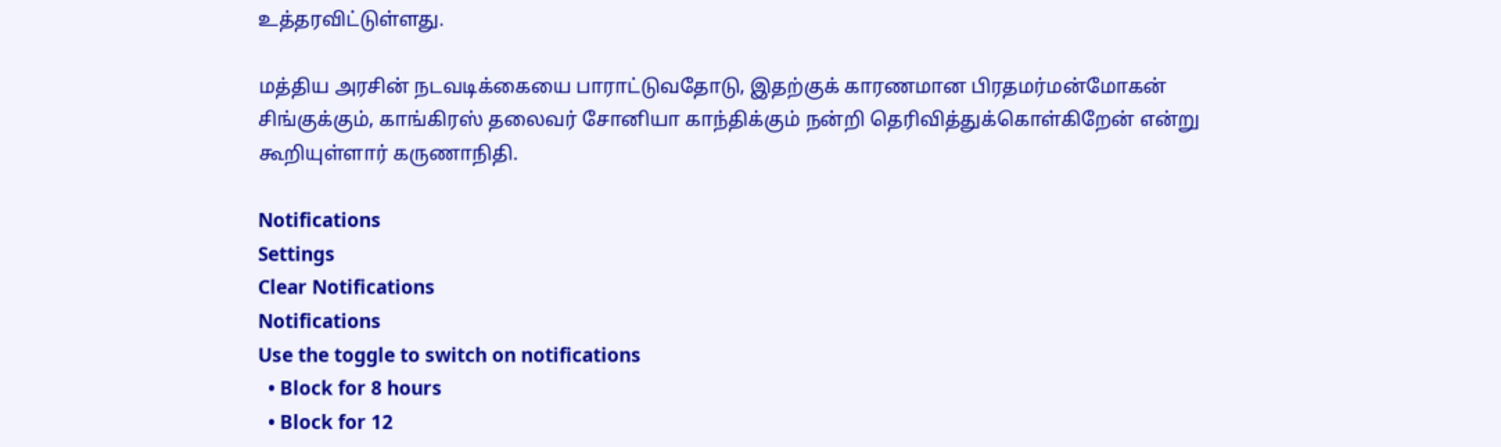உத்தரவிட்டுள்ளது.

மத்திய அரசின் நடவடிக்கையை பாராட்டுவதோடு, இதற்குக் காரணமான பிரதமர்மன்மோகன் சிங்குக்கும், காங்கிரஸ் தலைவர் சோனியா காந்திக்கும் நன்றி தெரிவித்துக்கொள்கிறேன் என்று கூறியுள்ளார் கருணாநிதி.

Notifications
Settings
Clear Notifications
Notifications
Use the toggle to switch on notifications
  • Block for 8 hours
  • Block for 12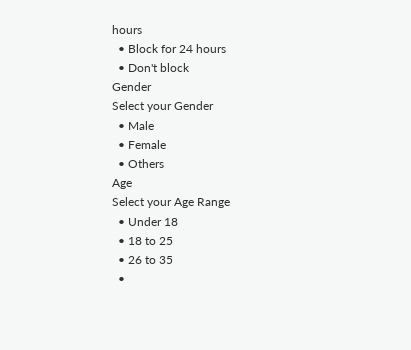hours
  • Block for 24 hours
  • Don't block
Gender
Select your Gender
  • Male
  • Female
  • Others
Age
Select your Age Range
  • Under 18
  • 18 to 25
  • 26 to 35
  •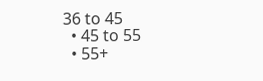36 to 45
  • 45 to 55
  • 55+